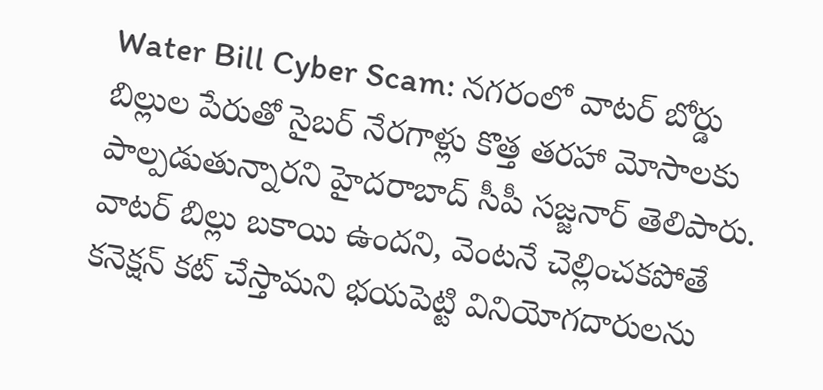Water Bill Cyber Scam: నగరంలో వాటర్ బోర్డు బిల్లుల పేరుతో సైబర్ నేరగాళ్లు కొత్త తరహా మోసాలకు పాల్పడుతున్నారని హైదరాబాద్ సీపీ సజ్జనార్ తెలిపారు.
వాటర్ బిల్లు బకాయి ఉందని, వెంటనే చెల్లించకపోతే కనెక్షన్ కట్ చేస్తామని భయపెట్టి వినియోగదారులను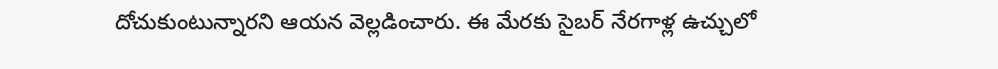దోచుకుంటున్నారని ఆయన వెల్లడించారు. ఈ మేరకు సైబర్ నేరగాళ్ల ఉచ్చులో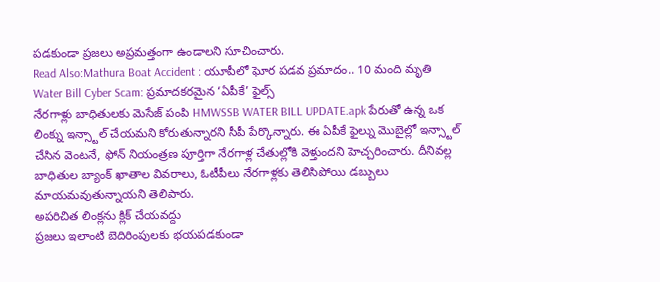పడకుండా ప్రజలు అప్రమత్తంగా ఉండాలని సూచించారు.
Read Also:Mathura Boat Accident : యూపీలో ఘోర పడవ ప్రమాదం.. 10 మంది మృతి
Water Bill Cyber Scam: ప్రమాదకరమైన ‘ఏపీకే’ ఫైల్స్
నేరగాళ్లు బాధితులకు మెసేజ్ పంపి HMWSSB WATER BILL UPDATE.apk పేరుతో ఉన్న ఒక లింక్ను ఇన్స్టాల్ చేయమని కోరుతున్నారని సీపీ పేర్కొన్నారు. ఈ ఏపీకే ఫైల్ను మొబైల్లో ఇన్స్టాల్ చేసిన వెంటనే, ఫోన్ నియంత్రణ పూర్తిగా నేరగాళ్ల చేతుల్లోకి వెళ్తుందని హెచ్చరించారు. దీనివల్ల బాధితుల బ్యాంక్ ఖాతాల వివరాలు, ఓటీపీలు నేరగాళ్లకు తెలిసిపోయి డబ్బులు మాయమవుతున్నాయని తెలిపారు.
అపరిచిత లింక్లను క్లిక్ చేయవద్దు
ప్రజలు ఇలాంటి బెదిరింపులకు భయపడకుండా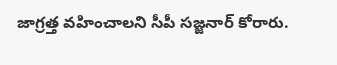జాగ్రత్త వహించాలని సీపీ సజ్జనార్ కోరారు.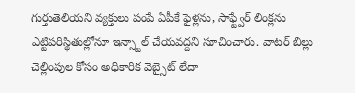గుర్తుతెలియని వ్యక్తులు పంపే ఏపీకే ఫైళ్లను, సాఫ్ట్వేర్ లింక్లను ఎట్టిపరిస్థితుల్లోనూ ఇన్స్టాల్ చేయవద్దని సూచించారు. వాటర్ బిల్లు చెల్లింపుల కోసం అధికారిక వెబ్సైట్ లేదా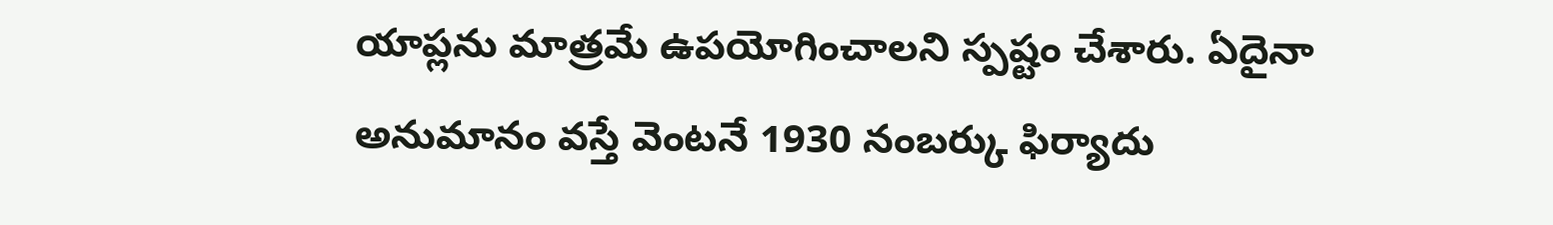యాప్లను మాత్రమే ఉపయోగించాలని స్పష్టం చేశారు. ఏదైనా అనుమానం వస్తే వెంటనే 1930 నంబర్కు ఫిర్యాదు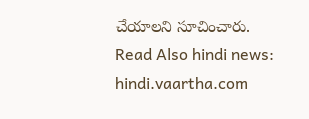చేయాలని సూచించారు.
Read Also hindi news: hindi.vaartha.com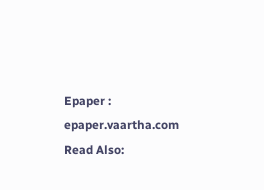Epaper : epaper.vaartha.com
Read Also: